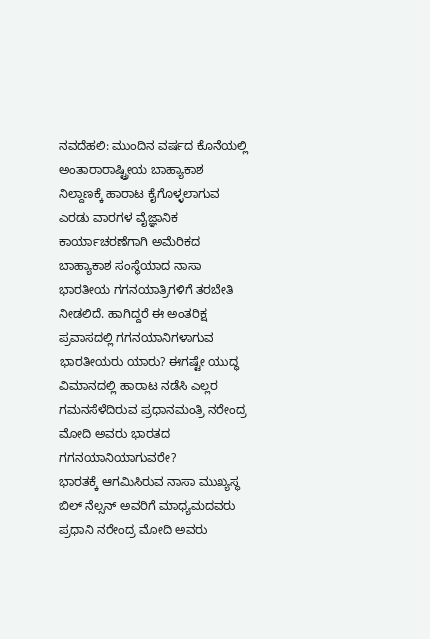ನವದೆಹಲಿ: ಮುಂದಿನ ವರ್ಷದ ಕೊನೆಯಲ್ಲಿ ಅಂತಾರಾರಾಷ್ಟ್ರೀಯ ಬಾಹ್ಯಾಕಾಶ ನಿಲ್ದಾಣಕ್ಕೆ ಹಾರಾಟ ಕೈಗೊಳ್ಳಲಾಗುವ ಎರಡು ವಾರಗಳ ವೈಜ್ಞಾನಿಕ ಕಾರ್ಯಾಚರಣೆಗಾಗಿ ಅಮೆರಿಕದ ಬಾಹ್ಯಾಕಾಶ ಸಂಸ್ಥೆಯಾದ ನಾಸಾ ಭಾರತೀಯ ಗಗನಯಾತ್ರಿಗಳಿಗೆ ತರಬೇತಿ ನೀಡಲಿದೆ. ಹಾಗಿದ್ದರೆ ಈ ಅಂತರಿಕ್ಷ ಪ್ರವಾಸದಲ್ಲಿ ಗಗನಯಾನಿಗಳಾಗುವ ಭಾರತೀಯರು ಯಾರು? ಈಗಷ್ಟೇ ಯುದ್ಧ ವಿಮಾನದಲ್ಲಿ ಹಾರಾಟ ನಡೆಸಿ ಎಲ್ಲರ ಗಮನಸೆಳೆದಿರುವ ಪ್ರಧಾನಮಂತ್ರಿ ನರೇಂದ್ರ ಮೋದಿ ಅವರು ಭಾರತದ ಗಗನಯಾನಿಯಾಗುವರೇ?
ಭಾರತಕ್ಕೆ ಆಗಮಿಸಿರುವ ನಾಸಾ ಮುಖ್ಯಸ್ಥ ಬಿಲ್ ನೆಲ್ಸನ್ ಅವರಿಗೆ ಮಾಧ್ಯಮದವರು ಪ್ರಧಾನಿ ನರೇಂದ್ರ ಮೋದಿ ಅವರು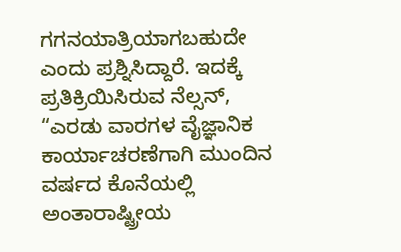ಗಗನಯಾತ್ರಿಯಾಗಬಹುದೇ ಎಂದು ಪ್ರಶ್ನಿಸಿದ್ದಾರೆ. ಇದಕ್ಕೆ ಪ್ರತಿಕ್ರಿಯಿಸಿರುವ ನೆಲ್ಸನ್, “ಎರಡು ವಾರಗಳ ವೈಜ್ಞಾನಿಕ ಕಾರ್ಯಾಚರಣೆಗಾಗಿ ಮುಂದಿನ ವರ್ಷದ ಕೊನೆಯಲ್ಲಿ ಅಂತಾರಾಷ್ಟ್ರೀಯ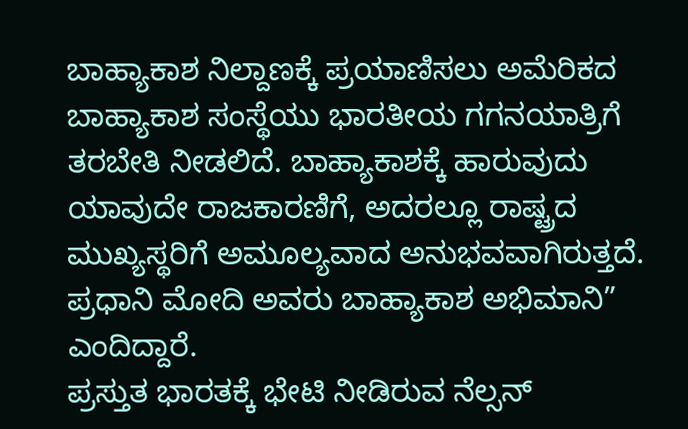ಬಾಹ್ಯಾಕಾಶ ನಿಲ್ದಾಣಕ್ಕೆ ಪ್ರಯಾಣಿಸಲು ಅಮೆರಿಕದ ಬಾಹ್ಯಾಕಾಶ ಸಂಸ್ಥೆಯು ಭಾರತೀಯ ಗಗನಯಾತ್ರಿಗೆ ತರಬೇತಿ ನೀಡಲಿದೆ. ಬಾಹ್ಯಾಕಾಶಕ್ಕೆ ಹಾರುವುದು ಯಾವುದೇ ರಾಜಕಾರಣಿಗೆ, ಅದರಲ್ಲೂ ರಾಷ್ಟ್ರದ ಮುಖ್ಯಸ್ಥರಿಗೆ ಅಮೂಲ್ಯವಾದ ಅನುಭವವಾಗಿರುತ್ತದೆ. ಪ್ರಧಾನಿ ಮೋದಿ ಅವರು ಬಾಹ್ಯಾಕಾಶ ಅಭಿಮಾನಿ” ಎಂದಿದ್ದಾರೆ.
ಪ್ರಸ್ತುತ ಭಾರತಕ್ಕೆ ಭೇಟಿ ನೀಡಿರುವ ನೆಲ್ಸನ್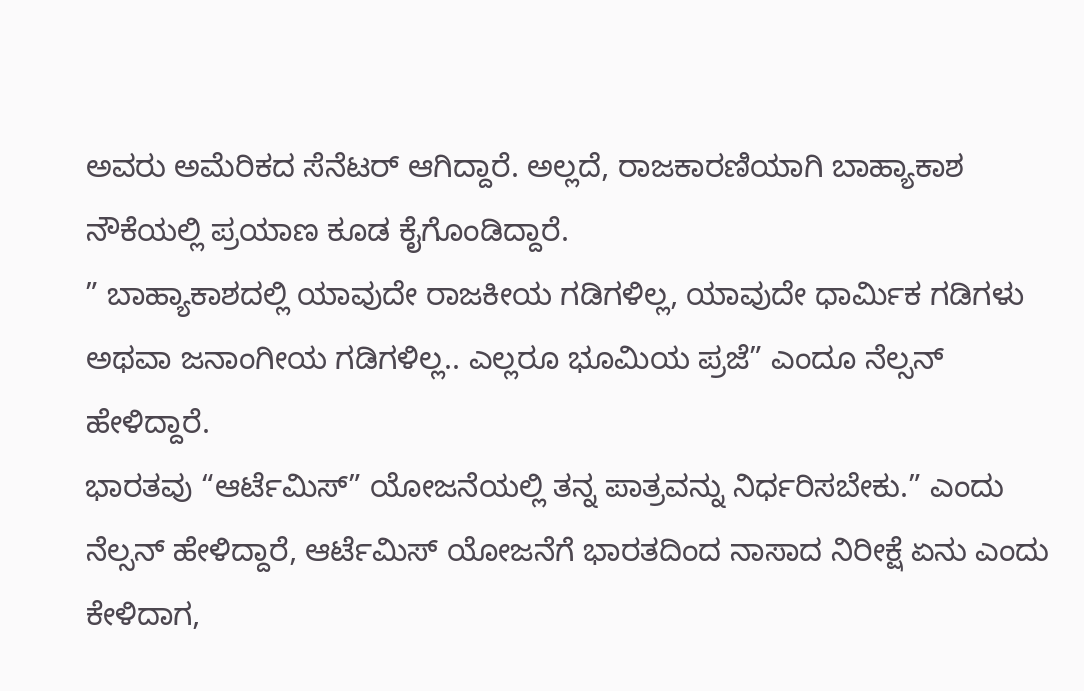ಅವರು ಅಮೆರಿಕದ ಸೆನೆಟರ್ ಆಗಿದ್ದಾರೆ. ಅಲ್ಲದೆ, ರಾಜಕಾರಣಿಯಾಗಿ ಬಾಹ್ಯಾಕಾಶ ನೌಕೆಯಲ್ಲಿ ಪ್ರಯಾಣ ಕೂಡ ಕೈಗೊಂಡಿದ್ದಾರೆ.
” ಬಾಹ್ಯಾಕಾಶದಲ್ಲಿ ಯಾವುದೇ ರಾಜಕೀಯ ಗಡಿಗಳಿಲ್ಲ, ಯಾವುದೇ ಧಾರ್ಮಿಕ ಗಡಿಗಳು ಅಥವಾ ಜನಾಂಗೀಯ ಗಡಿಗಳಿಲ್ಲ.. ಎಲ್ಲರೂ ಭೂಮಿಯ ಪ್ರಜೆ” ಎಂದೂ ನೆಲ್ಸನ್ ಹೇಳಿದ್ದಾರೆ.
ಭಾರತವು “ಆರ್ಟೆಮಿಸ್” ಯೋಜನೆಯಲ್ಲಿ ತನ್ನ ಪಾತ್ರವನ್ನು ನಿರ್ಧರಿಸಬೇಕು.” ಎಂದು ನೆಲ್ಸನ್ ಹೇಳಿದ್ದಾರೆ, ಆರ್ಟೆಮಿಸ್ ಯೋಜನೆಗೆ ಭಾರತದಿಂದ ನಾಸಾದ ನಿರೀಕ್ಷೆ ಏನು ಎಂದು ಕೇಳಿದಾಗ,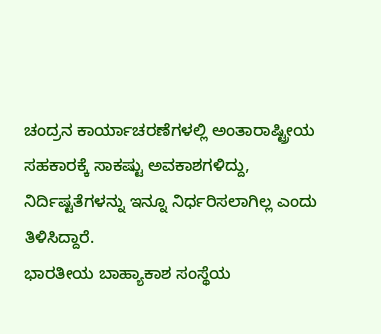ಚಂದ್ರನ ಕಾರ್ಯಾಚರಣೆಗಳಲ್ಲಿ ಅಂತಾರಾಷ್ಟ್ರೀಯ ಸಹಕಾರಕ್ಕೆ ಸಾಕಷ್ಟು ಅವಕಾಶಗಳಿದ್ದು, ನಿರ್ದಿಷ್ಟತೆಗಳನ್ನು ಇನ್ನೂ ನಿರ್ಧರಿಸಲಾಗಿಲ್ಲ ಎಂದು ತಿಳಿಸಿದ್ದಾರೆ.
ಭಾರತೀಯ ಬಾಹ್ಯಾಕಾಶ ಸಂಸ್ಥೆಯ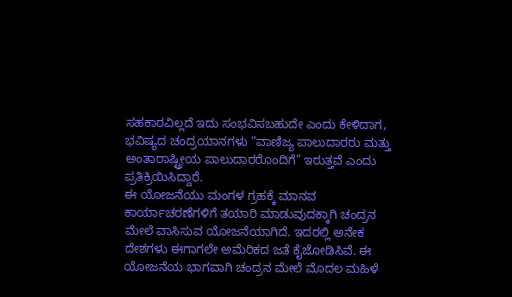ಸಹಕಾರವಿಲ್ಲದೆ ಇದು ಸಂಭವಿಸಬಹುದೇ ಎಂದು ಕೇಳಿದಾಗ, ಭವಿಷ್ಯದ ಚಂದ್ರಯಾನಗಳು “ವಾಣಿಜ್ಯ ಪಾಲುದಾರರು ಮತ್ತು ಅಂತಾರಾಷ್ಟ್ರೀಯ ಪಾಲುದಾರರೊಂದಿಗೆ” ಇರುತ್ತವೆ ಎಂದು ಪ್ರತಿಕ್ರಿಯಿಸಿದ್ದಾರೆ.
ಈ ಯೋಜನೆಯು ಮಂಗಳ ಗ್ರಹಕ್ಕೆ ಮಾನವ ಕಾರ್ಯಾಚರಣೆಗಳಿಗೆ ತಯಾರಿ ಮಾಡುವುದಕ್ಕಾಗಿ ಚಂದ್ರನ ಮೇಲೆ ವಾಸಿಸುವ ಯೋಜನೆಯಾಗಿದೆ. ಇದರಲ್ಲಿ ಅನೇಕ ದೇಶಗಳು ಈಗಾಗಲೇ ಅಮೆರಿಕದ ಜತೆ ಕೈಜೋಡಿಸಿವೆ. ಈ ಯೋಜನೆಯ ಭಾಗವಾಗಿ ಚಂದ್ರನ ಮೇಲೆ ಮೊದಲ ಮಹಿಳೆ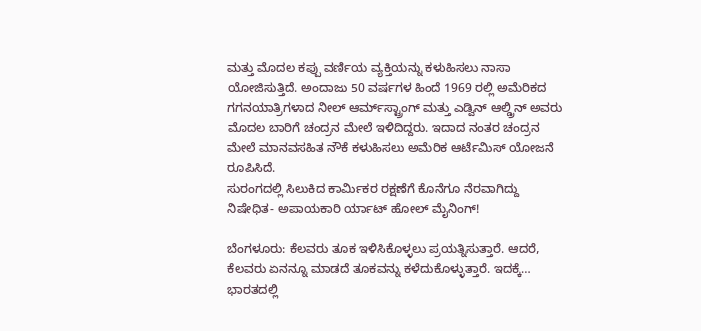ಮತ್ತು ಮೊದಲ ಕಪ್ಪು ವರ್ಣಿಯ ವ್ಯಕ್ತಿಯನ್ನು ಕಳುಹಿಸಲು ನಾಸಾ ಯೋಜಿಸುತ್ತಿದೆ. ಅಂದಾಜು 50 ವರ್ಷಗಳ ಹಿಂದೆ 1969 ರಲ್ಲಿ ಅಮೆರಿಕದ ಗಗನಯಾತ್ರಿಗಳಾದ ನೀಲ್ ಆರ್ಮ್‌ಸ್ಟ್ರಾಂಗ್ ಮತ್ತು ಎಡ್ವಿನ್ ಆಲ್ಡ್ರಿನ್ ಅವರು ಮೊದಲ ಬಾರಿಗೆ ಚಂದ್ರನ ಮೇಲೆ ಇಳಿದಿದ್ದರು. ಇದಾದ ನಂತರ ಚಂದ್ರನ ಮೇಲೆ ಮಾನವಸಹಿತ ನೌಕೆ ಕಳುಹಿಸಲು ಅಮೆರಿಕ ಆರ್ಟೆಮಿಸ್ ಯೋಜನೆ ರೂಪಿಸಿದೆ.
ಸುರಂಗದಲ್ಲಿ ಸಿಲುಕಿದ ಕಾರ್ಮಿಕರ ರಕ್ಷಣೆಗೆ ಕೊನೆಗೂ ನೆರವಾಗಿದ್ದು ನಿಷೇಧಿತ- ಅಪಾಯಕಾರಿ ರ್ಯಾಟ್ ಹೋಲ್ ಮೈನಿಂಗ್!

ಬೆಂಗಳೂರು: ಕೆಲವರು ತೂಕ ಇಳಿಸಿಕೊಳ್ಳಲು ಪ್ರಯತ್ನಿಸುತ್ತಾರೆ. ಆದರೆ, ಕೆಲವರು ಏನನ್ನೂ ಮಾಡದೆ ತೂಕವನ್ನು ಕಳೆದುಕೊಳ್ಳುತ್ತಾರೆ. ಇದಕ್ಕೆ…
ಭಾರತದಲ್ಲಿ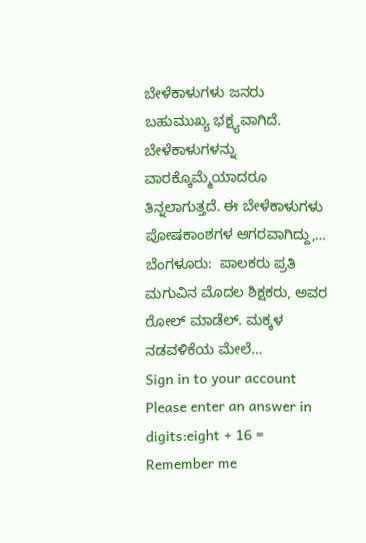ಬೇಳೆಕಾಳುಗಳು ಜನರು ಬಹುಮುಖ್ಯ ಭಕ್ಷ್ಯವಾಗಿದೆ. ಬೇಳೆಕಾಳುಗಳನ್ನು ವಾರಕ್ಕೊಮ್ಮೆಯಾದರೂ ತಿನ್ನಲಾಗುತ್ತದೆ. ಈ ಬೇಳೆಕಾಳುಗಳು ಪೋಷಕಾಂಶಗಳ ಆಗರವಾಗಿದ್ದು,…
ಬೆಂಗಳೂರು:  ಪಾಲಕರು ಪ್ರತಿ ಮಗುವಿನ ಮೊದಲ ಶಿಕ್ಷಕರು, ಅವರ ರೋಲ್ ಮಾಡೆಲ್. ಮಕ್ಕಳ ನಡವಳಿಕೆಯ ಮೇಲೆ…
Sign in to your account
Please enter an answer in digits:eight + 16 =
Remember me